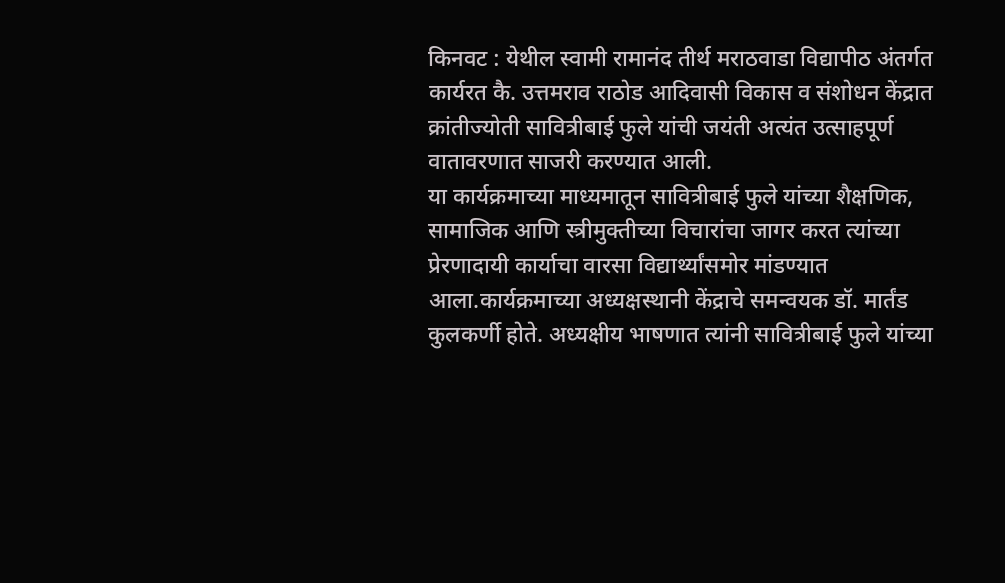किनवट : येथील स्वामी रामानंद तीर्थ मराठवाडा विद्यापीठ अंतर्गत कार्यरत कै. उत्तमराव राठोड आदिवासी विकास व संशोधन केंद्रात क्रांतीज्योती सावित्रीबाई फुले यांची जयंती अत्यंत उत्साहपूर्ण वातावरणात साजरी करण्यात आली.
या कार्यक्रमाच्या माध्यमातून सावित्रीबाई फुले यांच्या शैक्षणिक, सामाजिक आणि स्त्रीमुक्तीच्या विचारांचा जागर करत त्यांच्या प्रेरणादायी कार्याचा वारसा विद्यार्थ्यांसमोर मांडण्यात आला.कार्यक्रमाच्या अध्यक्षस्थानी केंद्राचे समन्वयक डॉ. मार्तंड कुलकर्णी होते. अध्यक्षीय भाषणात त्यांनी सावित्रीबाई फुले यांच्या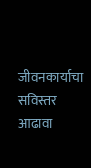जीवनकार्याचा सविस्तर आढावा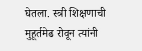घेतला. स्त्री शिक्षणाची मुहूर्तमेढ रोवून त्यांनी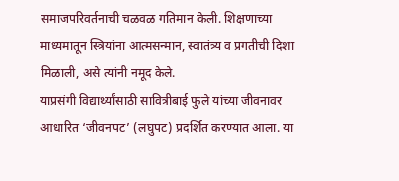समाजपरिवर्तनाची चळवळ गतिमान केली. शिक्षणाच्या माध्यमातून स्त्रियांना आत्मसन्मान, स्वातंत्र्य व प्रगतीची दिशा मिळाली, असे त्यांनी नमूद केले.
याप्रसंगी विद्यार्थ्यांसाठी सावित्रीबाई फुले यांच्या जीवनावर आधारित ‘जीवनपट’ (लघुपट) प्रदर्शित करण्यात आला. या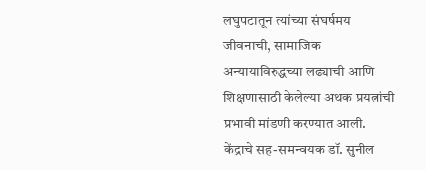लघुपटातून त्यांच्या संघर्षमय जीवनाची, सामाजिक अन्यायाविरुद्धच्या लढ्याची आणि शिक्षणासाठी केलेल्या अथक प्रयत्नांची प्रभावी मांडणी करण्यात आली.
केंद्राचे सह-समन्वयक डॉ. सुनील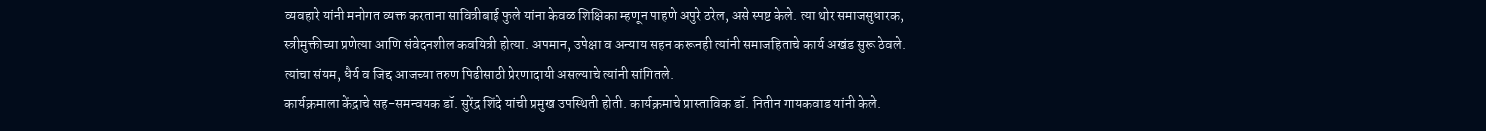व्यवहारे यांनी मनोगत व्यक्त करताना सावित्रीबाई फुले यांना केवळ शिक्षिका म्हणून पाहणे अपुरे ठरेल, असे स्पष्ट केले. त्या थोर समाजसुधारक, स्त्रीमुक्तीच्या प्रणेत्या आणि संवेदनशील कवयित्री होत्या. अपमान, उपेक्षा व अन्याय सहन करूनही त्यांनी समाजहिताचे कार्य अखंड सुरू ठेवले. त्यांचा संयम, धैर्य व जिद्द आजच्या तरुण पिढीसाठी प्रेरणादायी असल्याचे त्यांनी सांगितले.
कार्यक्रमाला केंद्राचे सह-समन्वयक डॉ. सुरेंद्र शिंदे यांची प्रमुख उपस्थिती होती. कार्यक्रमाचे प्रास्ताविक डॉ. नितीन गायकवाड यांनी केले.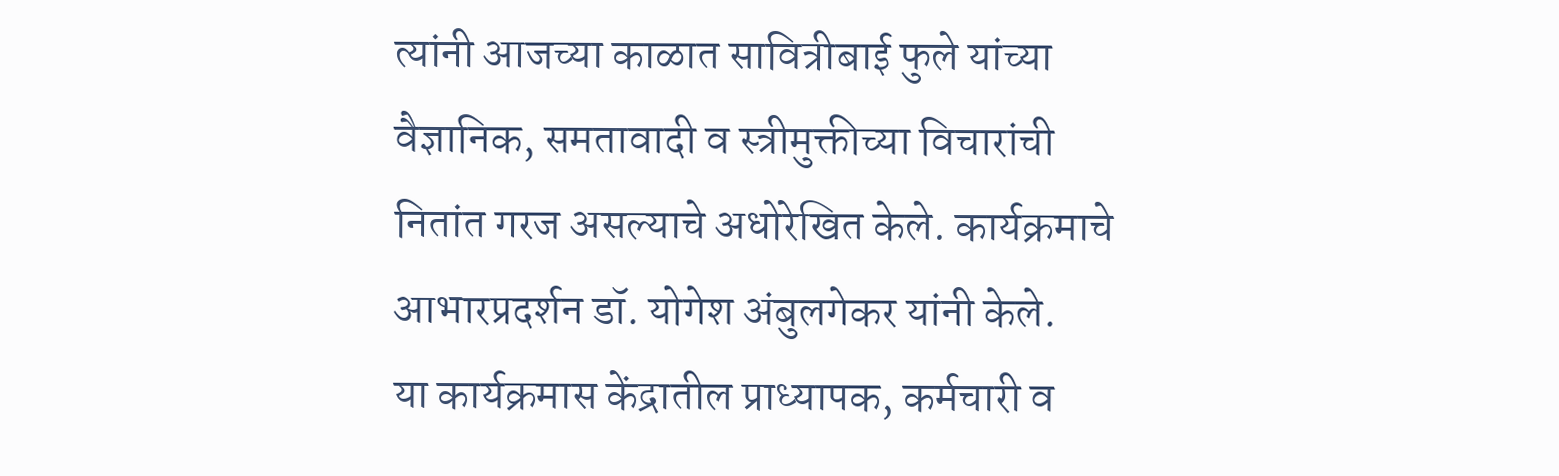त्यांनी आजच्या काळात सावित्रीबाई फुले यांच्या वैज्ञानिक, समतावादी व स्त्रीमुक्तीच्या विचारांची नितांत गरज असल्याचे अधोरेखित केले. कार्यक्रमाचे आभारप्रदर्शन डॉ. योगेश अंबुलगेकर यांनी केले.
या कार्यक्रमास केंद्रातील प्राध्यापक, कर्मचारी व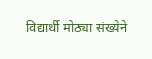विद्यार्थी मोठ्या संख्येने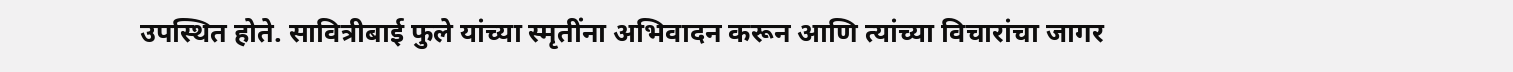उपस्थित होते. सावित्रीबाई फुले यांच्या स्मृतींना अभिवादन करून आणि त्यांच्या विचारांचा जागर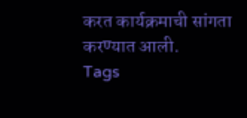करत कार्यक्रमाची सांगता करण्यात आली.
Tags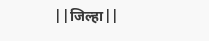||जिल्हा||